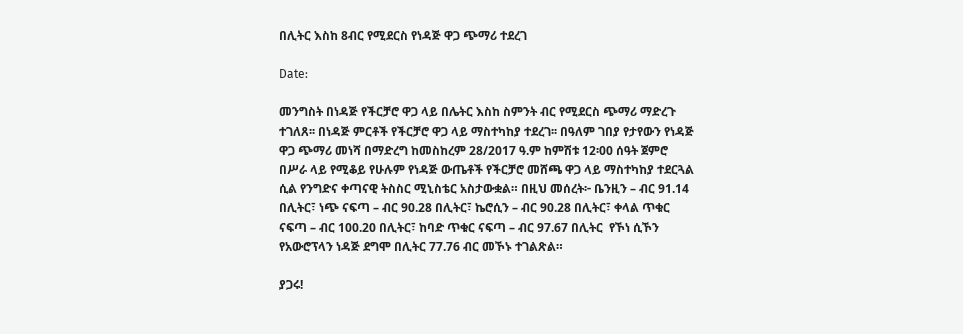በሊትር እስከ 8ብር የሚደርስ የነዳጅ ዋጋ ጭማሪ ተደረገ

Date:

መንግስት በነዳጅ የችርቻሮ ዋጋ ላይ በሌትር እስከ ስምንት ብር የሚደርስ ጭማሪ ማድረጉ ተገለጸ፡፡ በነዳጅ ምርቶች የችርቻሮ ዋጋ ላይ ማስተካከያ ተደረገ፡፡ በዓለም ገበያ የታየውን የነዳጅ ዋጋ ጭማሪ መነሻ በማድረግ ከመስከረም 28/2017 ዓ.ም ከምሽቱ 12፡00 ሰዓት ጀምሮ በሥራ ላይ የሚቆይ የሁሉም የነዳጅ ውጤቶች የችርቻሮ መሸጫ ዋጋ ላይ ማስተካከያ ተደርጓል ሲል የንግድና ቀጣናዊ ትስስር ሚኒስቴር አስታውቋል። በዚህ መሰረት፦ ቤንዚን – ብር 91.14 በሊትር፣ ነጭ ናፍጣ – ብር 90.28 በሊትር፣ ኬሮሲን – ብር 90.28 በሊትር፣ ቀላል ጥቁር ናፍጣ – ብር 100.20 በሊትር፣ ከባድ ጥቁር ናፍጣ – ብር 97.67 በሊትር  የኾነ ሲኾን የአውሮፕላን ነዳጅ ደግሞ በሊትር 77.76 ብር መኾኑ ተገልጽል።

ያጋሩ!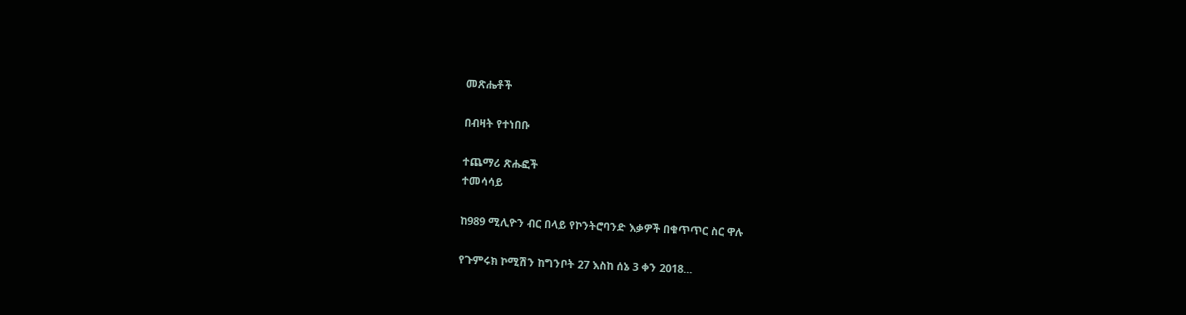መጽሔቶች

በብዛት የተነበቡ

ተጨማሪ ጽሑፎች
ተመሳሳይ

ከ989 ሚሊዮን ብር በላይ የኮንትሮባንድ እቃዎች በቁጥጥር ስር ዋሉ

የጉምሩክ ኮሚሽን ከግንቦት 27 እስከ ሰኔ 3 ቀን 2018...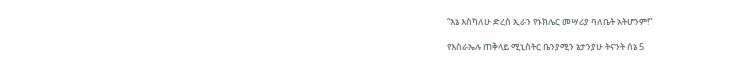“እኔ እስካለሁ ድረስ ኢራን የኑክሌር መሣሪያ ባለቤት አትሆንም!”

የእስራኤሉ ጠቅላይ ሚኒስትር ቤንያሚን ኔታንያሁ ትናንት ሰኔ 5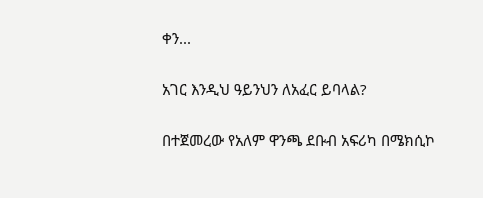ቀን...

አገር እንዲህ ዓይንህን ለአፈር ይባላል?

በተጀመረው የአለም ዋንጫ ደቡብ አፍሪካ በሜክሲኮ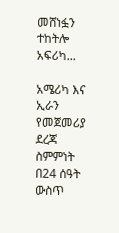መሸነፏን ተከትሎ አፍሪካ...

አሜሪካ እና ኢራን የመጀመሪያ ደረጃ ስምምነት በ24 ሰዓት ውስጥ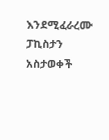እንደሚፈራረሙ ፓኪስታን አስታወቀች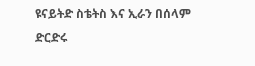ዩናይትድ ስቴትስ እና ኢራን በሰላም ድርድሩ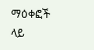ማዕቀፎች ላይ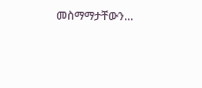መስማማታቸውን...